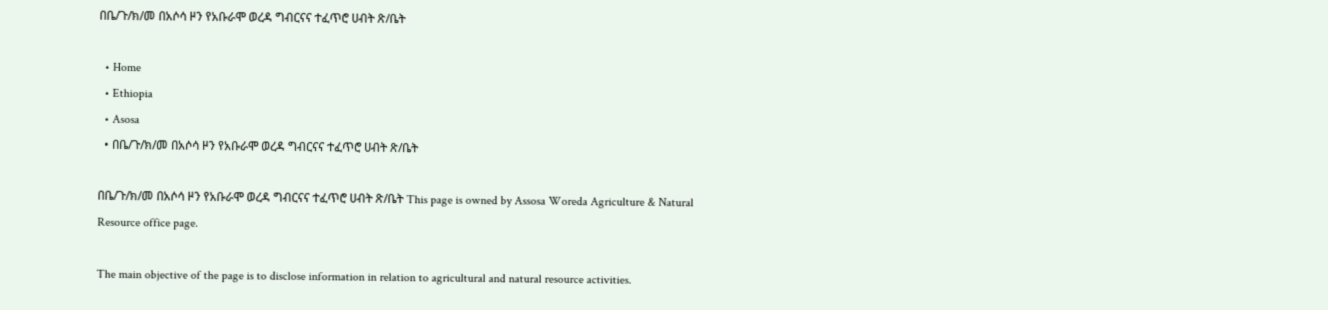በቤ/ጉ/ክ/መ በአሶሳ ዞን የአቡራሞ ወረዳ ግብርናና ተፈጥሮ ሀብት ጽ/ቤት

  • Home
  • Ethiopia
  • Asosa
  • በቤ/ጉ/ክ/መ በአሶሳ ዞን የአቡራሞ ወረዳ ግብርናና ተፈጥሮ ሀብት ጽ/ቤት

በቤ/ጉ/ክ/መ በአሶሳ ዞን የአቡራሞ ወረዳ ግብርናና ተፈጥሮ ሀብት ጽ/ቤት This page is owned by Assosa Woreda Agriculture & Natural Resource office page.

The main objective of the page is to disclose information in relation to agricultural and natural resource activities.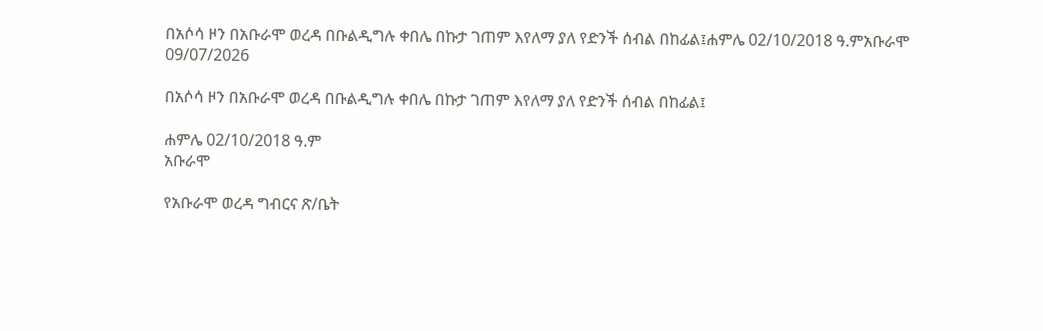በአሶሳ ዞን በአቡራሞ ወረዳ በቡልዲግሉ ቀበሌ በኩታ ገጠም እየለማ ያለ የድንች ሰብል በከፊል፤ሐምሌ 02/10/2018 ዓ.ምአቡራሞ
09/07/2026

በአሶሳ ዞን በአቡራሞ ወረዳ በቡልዲግሉ ቀበሌ በኩታ ገጠም እየለማ ያለ የድንች ሰብል በከፊል፤

ሐምሌ 02/10/2018 ዓ.ም
አቡራሞ

የአቡራሞ ወረዳ ግብርና ጽ/ቤት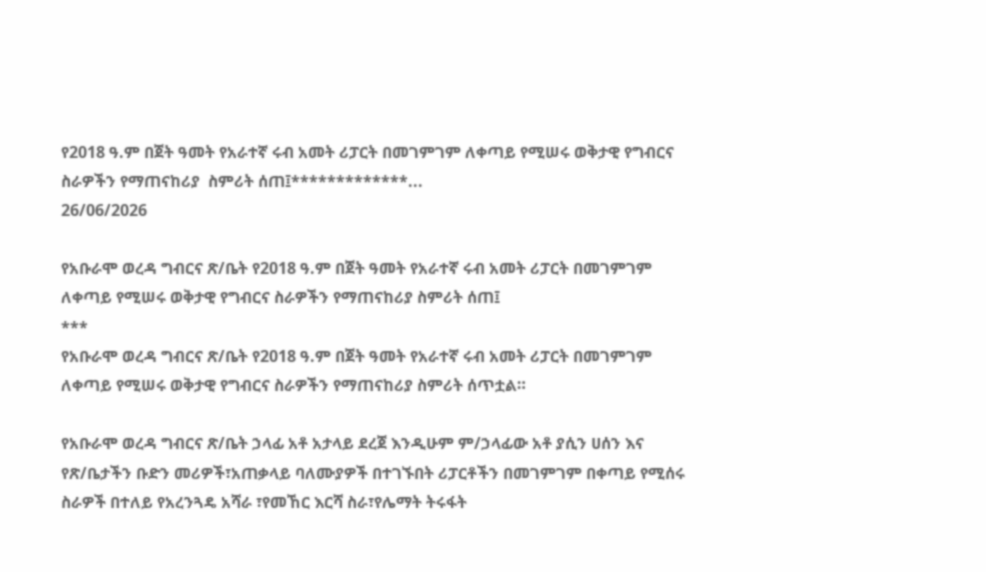የ2018 ዓ.ም በጀት ዓመት የአራተኛ ሩብ አመት ሪፓርት በመገምገም ለቀጣይ የሚሠሩ ወቅታዊ የግብርና ስራዎችን የማጠናከሪያ  ስምሪት ሰጠ፤*************...
26/06/2026

የአቡራሞ ወረዳ ግብርና ጽ/ቤት የ2018 ዓ.ም በጀት ዓመት የአራተኛ ሩብ አመት ሪፓርት በመገምገም ለቀጣይ የሚሠሩ ወቅታዊ የግብርና ስራዎችን የማጠናከሪያ ስምሪት ሰጠ፤
***
የአቡራሞ ወረዳ ግብርና ጽ/ቤት የ2018 ዓ.ም በጀት ዓመት የአራተኛ ሩብ አመት ሪፓርት በመገምገም ለቀጣይ የሚሠሩ ወቅታዊ የግብርና ስራዎችን የማጠናከሪያ ስምሪት ሰጥቷል።

የአቡራሞ ወረዳ ግብርና ጽ/ቤት ኃላፊ አቶ አታላይ ደረጀ እንዲሁም ም/ኃላፊው አቶ ያሲን ሀሰን እና የጽ/ቤታችን ቡድን መሪዎች፣አጠቃላይ ባለሙያዎች በተገኙበት ሪፓርቶችን በመገምገም በቀጣይ የሚሰሩ ስራዎች በተለይ የአረንጓዴ አሻራ ፣የመኸር እርሻ ስራ፣የሌማት ትሩፋት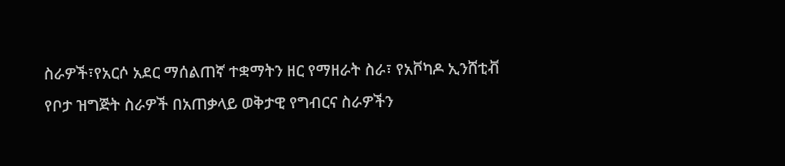ስራዎች፣የአርሶ አደር ማሰልጠኛ ተቋማትን ዘር የማዘራት ስራ፣ የአቮካዶ ኢንሸቲቭ የቦታ ዝግጅት ስራዎች በአጠቃላይ ወቅታዊ የግብርና ስራዎችን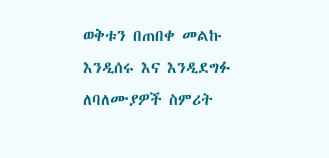ወቅቱን በጠበቀ መልኩ እንዲሰሩ እና እንዲደግፉ ለባለሙያዎች ስምሪት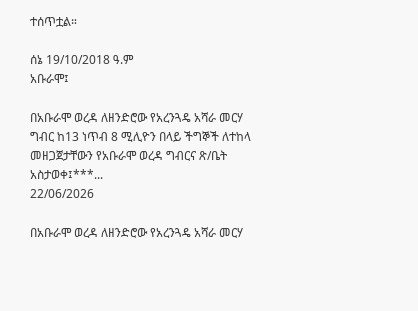ተሰጥቷል።

ሰኔ 19/10/2018 ዓ.ም
አቡራሞ፤

በአቡራሞ ወረዳ ለዘንድሮው የአረንጓዴ አሻራ መርሃ ግብር ከ13 ነጥብ 8 ሚሊዮን በላይ ችግኞች ለተከላ መዘጋጀታቸውን የአቡራሞ ወረዳ ግብርና ጽ/ቤት አስታወቀ፤***...
22/06/2026

በአቡራሞ ወረዳ ለዘንድሮው የአረንጓዴ አሻራ መርሃ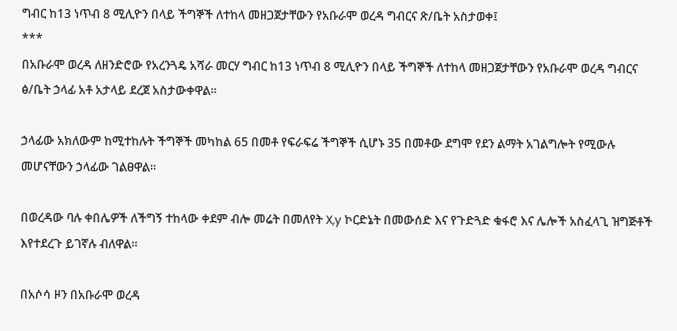ግብር ከ13 ነጥብ 8 ሚሊዮን በላይ ችግኞች ለተከላ መዘጋጀታቸውን የአቡራሞ ወረዳ ግብርና ጽ/ቤት አስታወቀ፤
***
በአቡራሞ ወረዳ ለዘንድሮው የአረንጓዴ አሻራ መርሃ ግብር ከ13 ነጥብ 8 ሚሊዮን በላይ ችግኞች ለተከላ መዘጋጀታቸውን የአቡራሞ ወረዳ ግብርና ፅ/ቤት ኃላፊ አቶ አታላይ ደረጀ አስታውቀዋል።

ኃላፊው አክለውም ከሚተከሉት ችግኞች መካከል 65 በመቶ የፍራፍሬ ችግኞች ሲሆኑ 35 በመቶው ደግሞ የደን ልማት አገልግሎት የሚውሉ መሆናቸውን ኃላፊው ገልፀዋል።

በወረዳው ባሉ ቀበሌዎች ለችግኝ ተከላው ቀደም ብሎ መሬት በመለየት X,y ኮርድኔት በመውሰድ እና የጉድጓድ ቁፋሮ እና ሌሎች አስፈላጊ ዝግጅቶች እየተደረጉ ይገኛሉ ብለዋል።

በአሶሳ ዞን በአቡራሞ ወረዳ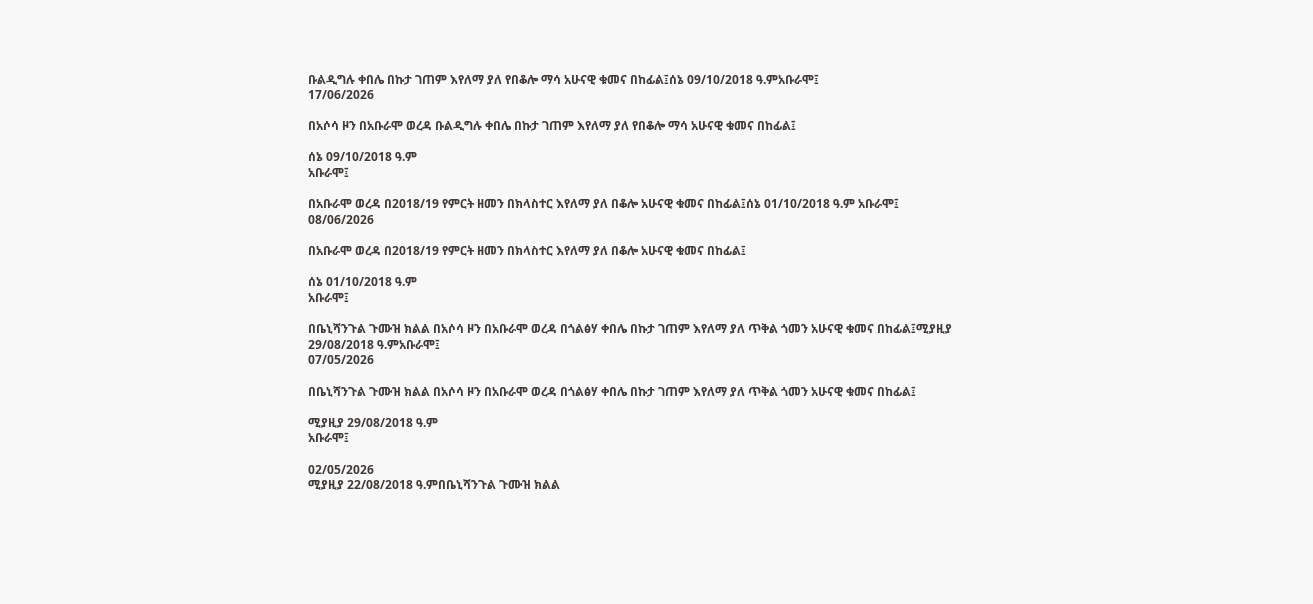ቡልዲግሉ ቀበሌ በኩታ ገጠም እየለማ ያለ የበቆሎ ማሳ አሁናዊ ቁመና በከፊል፤ሰኔ 09/10/2018 ዓ.ምአቡራሞ፤
17/06/2026

በአሶሳ ዞን በአቡራሞ ወረዳ ቡልዲግሉ ቀበሌ በኩታ ገጠም እየለማ ያለ የበቆሎ ማሳ አሁናዊ ቁመና በከፊል፤

ሰኔ 09/10/2018 ዓ.ም
አቡራሞ፤

በአቡራሞ ወረዳ በ2018/19 የምርት ዘመን በክላስተር እየለማ ያለ በቆሎ አሁናዊ ቁመና በከፊል፤ሰኔ 01/10/2018 ዓ.ም አቡራሞ፤
08/06/2026

በአቡራሞ ወረዳ በ2018/19 የምርት ዘመን በክላስተር እየለማ ያለ በቆሎ አሁናዊ ቁመና በከፊል፤

ሰኔ 01/10/2018 ዓ.ም
አቡራሞ፤

በቤኒሻንጉል ጉሙዝ ክልል በአሶሳ ዞን በአቡራሞ ወረዳ በጎልፅሃ ቀበሌ በኩታ ገጠም እየለማ ያለ ጥቅል ጎመን አሁናዊ ቁመና በከፊል፤ሚያዚያ 29/08/2018 ዓ.ምአቡራሞ፤
07/05/2026

በቤኒሻንጉል ጉሙዝ ክልል በአሶሳ ዞን በአቡራሞ ወረዳ በጎልፅሃ ቀበሌ በኩታ ገጠም እየለማ ያለ ጥቅል ጎመን አሁናዊ ቁመና በከፊል፤

ሚያዚያ 29/08/2018 ዓ.ም
አቡራሞ፤

02/05/2026
ሚያዚያ 22/08/2018 ዓ.ምበቤኒሻንጉል ጉሙዝ ክልል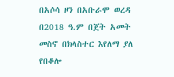በአሶሳ ዞን በአቡራሞ ወረዳ በ2018 ዓ.ም በጀት አመት   መስኖ በክላስተር እየለማ ያለ የበቆሎ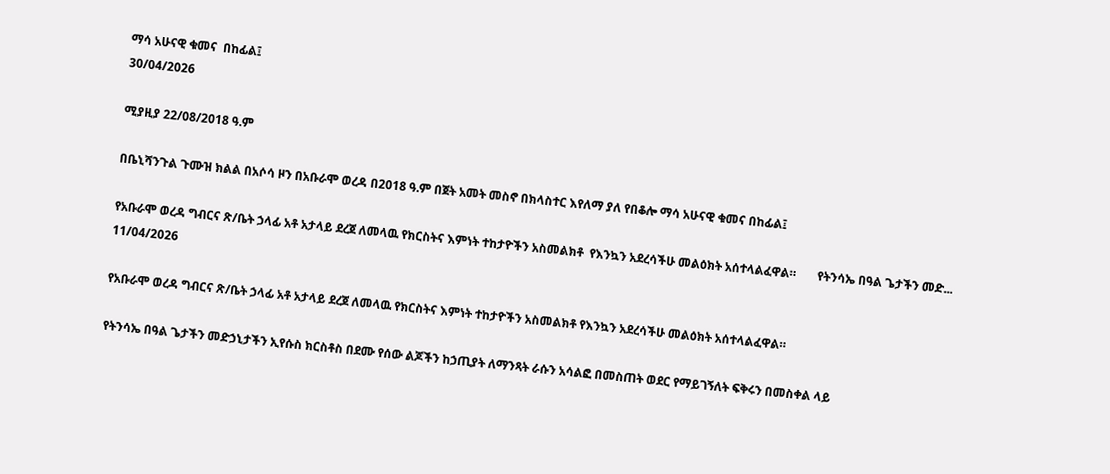ማሳ አሁናዊ ቁመና  በከፊል፤
30/04/2026

ሚያዚያ 22/08/2018 ዓ.ም

በቤኒሻንጉል ጉሙዝ ክልል በአሶሳ ዞን በአቡራሞ ወረዳ በ2018 ዓ.ም በጀት አመት መስኖ በክላስተር እየለማ ያለ የበቆሎ ማሳ አሁናዊ ቁመና በከፊል፤

የአቡራሞ ወረዳ ግብርና ጽ/ቤት ኃላፊ አቶ አታላይ ደረጀ ለመላዉ የክርስትና እምነት ተከታዮችን አስመልክቶ  የእንኳን አደረሳችሁ መልዕክት አሰተላልፈዋል።       የትንሳኤ በዓል ጌታችን መድ...
11/04/2026

የአቡራሞ ወረዳ ግብርና ጽ/ቤት ኃላፊ አቶ አታላይ ደረጀ ለመላዉ የክርስትና እምነት ተከታዮችን አስመልክቶ የእንኳን አደረሳችሁ መልዕክት አሰተላልፈዋል።

የትንሳኤ በዓል ጌታችን መድኃኒታችን ኢየሱስ ክርስቶስ በደሙ የሰው ልጆችን ከኃጢያት ለማንጻት ራሱን አሳልፎ በመስጠት ወደር የማይገኝለት ፍቅሩን በመስቀል ላይ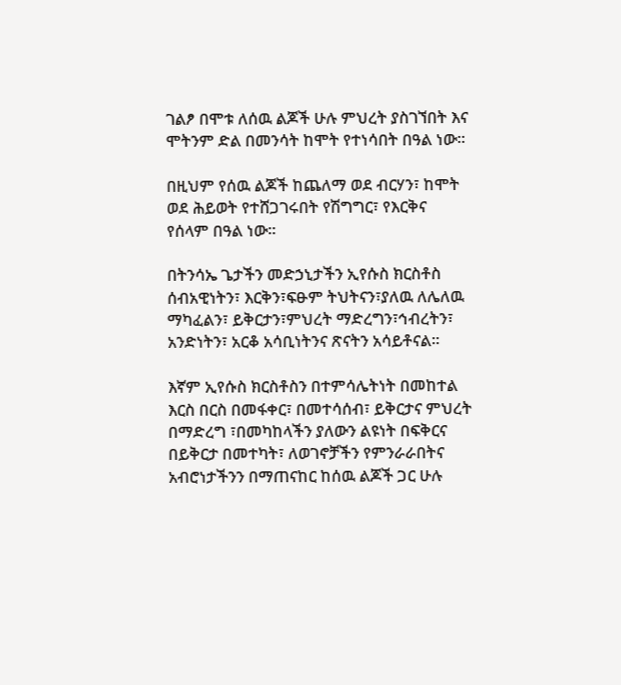ገልፆ በሞቱ ለሰዉ ልጆች ሁሉ ምህረት ያስገኘበት እና ሞትንም ድል በመንሳት ከሞት የተነሳበት በዓል ነው።

በዚህም የሰዉ ልጆች ከጨለማ ወደ ብርሃን፣ ከሞት ወደ ሕይወት የተሸጋገሩበት የሽግግር፣ የእርቅና የሰላም በዓል ነው።

በትንሳኤ ጌታችን መድኃኒታችን ኢየሱስ ክርስቶስ ሰብአዊነትን፣ እርቅን፣ፍፁም ትህትናን፣ያለዉ ለሌለዉ ማካፈልን፣ ይቅርታን፣ምህረት ማድረግን፣ኅብረትን፣ አንድነትን፣ አርቆ አሳቢነትንና ጽናትን አሳይቶናል።

እኛም ኢየሱስ ክርስቶስን በተምሳሌትነት በመከተል እርስ በርስ በመፋቀር፣ በመተሳሰብ፣ ይቅርታና ምህረት በማድረግ ፣በመካከላችን ያለውን ልዩነት በፍቅርና በይቅርታ በመተካት፣ ለወገኖቻችን የምንራራበትና አብሮነታችንን በማጠናከር ከሰዉ ልጆች ጋር ሁሉ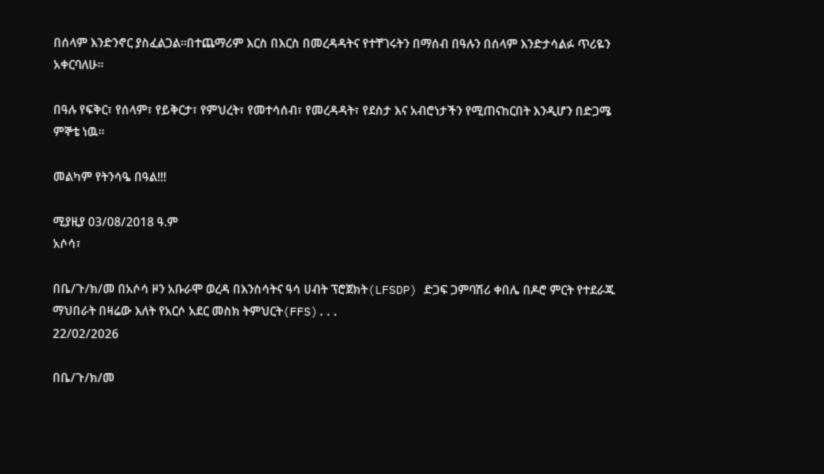በሰላም እንድንኖር ያስፈልጋል።በተጨማሪም እርስ በእርስ በመረዳዳትና የተቸገሩትን በማሰብ በዓሉን በሰላም እንድታሳልፉ ጥሪዬን አቀርባለሁ።

በዓሉ የፍቅር፣ የሰላም፣ የይቅርታ፣ የምህረት፣ የመተሳሰብ፣ የመረዳዳት፣ የደስታ እና አብሮነታችን የሚጠናከርበት እንዲሆን በድጋሜ ምኞቴ ነዉ።

መልካም የትንሳዔ በዓል!!!

ሚያዚያ 03/08/2018 ዓ.ም
አሶሳ፣

በቤ/ጉ/ክ/መ በአሶሳ ዞን አቡራሞ ወረዳ በእንስሳትና ዓሳ ሀብት ፕሮጀክት(LFSDP) ድጋፍ ጋምባሽሪ ቀበሌ በዶሮ ምርት የተደራጁ ማህበራት በዛሬው እለት የአርሶ አደር መስክ ትምህርት(FFS)...
22/02/2026

በቤ/ጉ/ክ/መ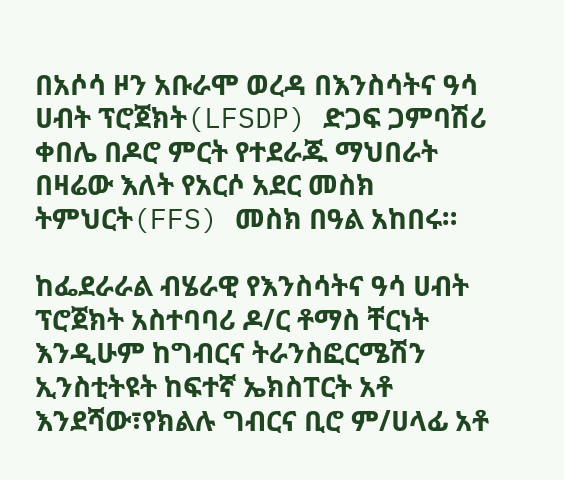በአሶሳ ዞን አቡራሞ ወረዳ በእንስሳትና ዓሳ ሀብት ፕሮጀክት(LFSDP) ድጋፍ ጋምባሽሪ ቀበሌ በዶሮ ምርት የተደራጁ ማህበራት በዛሬው እለት የአርሶ አደር መስክ ትምህርት(FFS) መስክ በዓል አከበሩ።

ከፌደራራል ብሄራዊ የእንስሳትና ዓሳ ሀብት ፕሮጀክት አስተባባሪ ዶ/ር ቶማስ ቸርነት እንዲሁም ከግብርና ትራንስፎርሜሽን ኢንስቲትዩት ከፍተኛ ኤክስፐርት አቶ እንደሻው፣የክልሉ ግብርና ቢሮ ም/ሀላፊ አቶ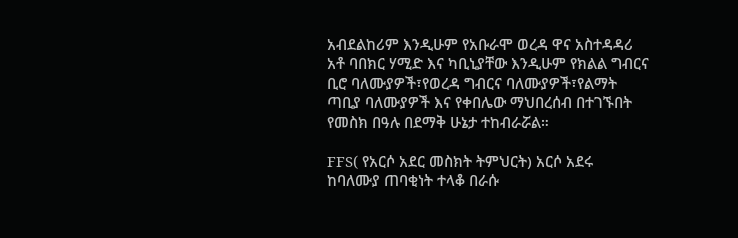አብደልከሪም እንዲሁም የአቡራሞ ወረዳ ዋና አስተዳዳሪ አቶ ባበክር ሃሚድ እና ካቢኒያቸው እንዲሁም የክልል ግብርና ቢሮ ባለሙያዎች፣የወረዳ ግብርና ባለሙያዎች፣የልማት ጣቢያ ባለሙያዎች እና የቀበሌው ማህበረሰብ በተገኙበት የመስክ በዓሉ በደማቅ ሁኔታ ተከብራሯል።

FFS( የአርሶ አደር መስክት ትምህርት) አርሶ አደሩ ከባለሙያ ጠባቂነት ተላቆ በራሱ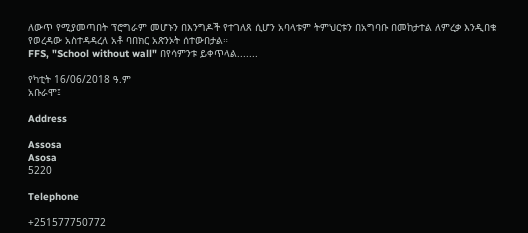ለውጥ የሚያመጣበት ፕሮግራም መሆኑን በእንግዶች የተገለጸ ሲሆን አባላቱም ትምህርቱን በአግባቡ በመከታተል ለምረቃ እንዲበቁ የወረዳው አስተዳዳረለ አቶ ባበክር አጽንኦት ሰተውበታል።
FFS, "School without wall" በየሳምንቱ ይቀጥላል.......

የካቲት 16/06/2018 ዓ.ም
አቡራሞ፤

Address

Assosa
Asosa
5220

Telephone

+251577750772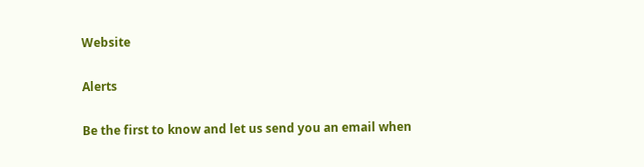Website

Alerts

Be the first to know and let us send you an email when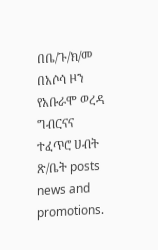በቤ/ጉ/ክ/መ በአሶሳ ዞን የአቡራሞ ወረዳ ግብርናና ተፈጥሮ ሀብት ጽ/ቤት posts news and promotions.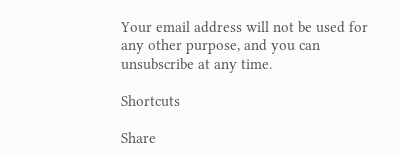Your email address will not be used for any other purpose, and you can unsubscribe at any time.

Shortcuts

Share